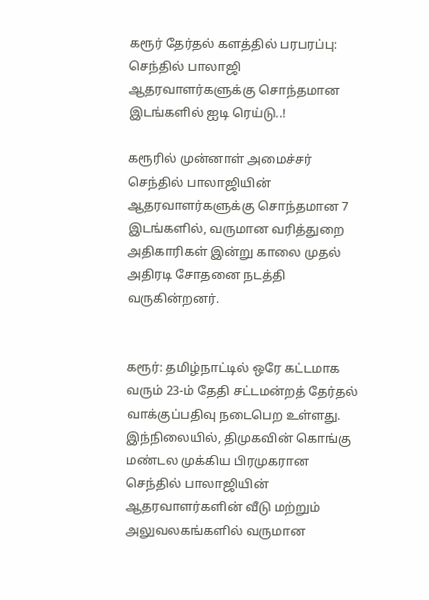கரூர் தேர்தல் களத்தில் பரபரப்பு: செந்தில் பாலாஜி ஆதரவாளர்களுக்கு சொந்தமான இடங்களில் ஐடி ரெய்டு..!

கரூரில் முன்னாள் அமைச்சர் செந்தில் பாலாஜியின் ஆதரவாளர்களுக்கு சொந்தமான 7 இடங்களில், வருமான வரித்துறை அதிகாரிகள் இன்று காலை முதல் அதிரடி சோதனை நடத்தி வருகின்றனர்.


கரூர்: தமிழ்நாட்டில் ஒரே கட்டமாக வரும் 23-ம் தேதி சட்டமன்றத் தேர்தல் வாக்குப்பதிவு நடைபெற உள்ளது. இந்நிலையில், திமுகவின் கொங்கு மண்டல முக்கிய பிரமுகரான செந்தில் பாலாஜியின் ஆதரவாளர்களின் வீடு மற்றும் அலுவலகங்களில் வருமான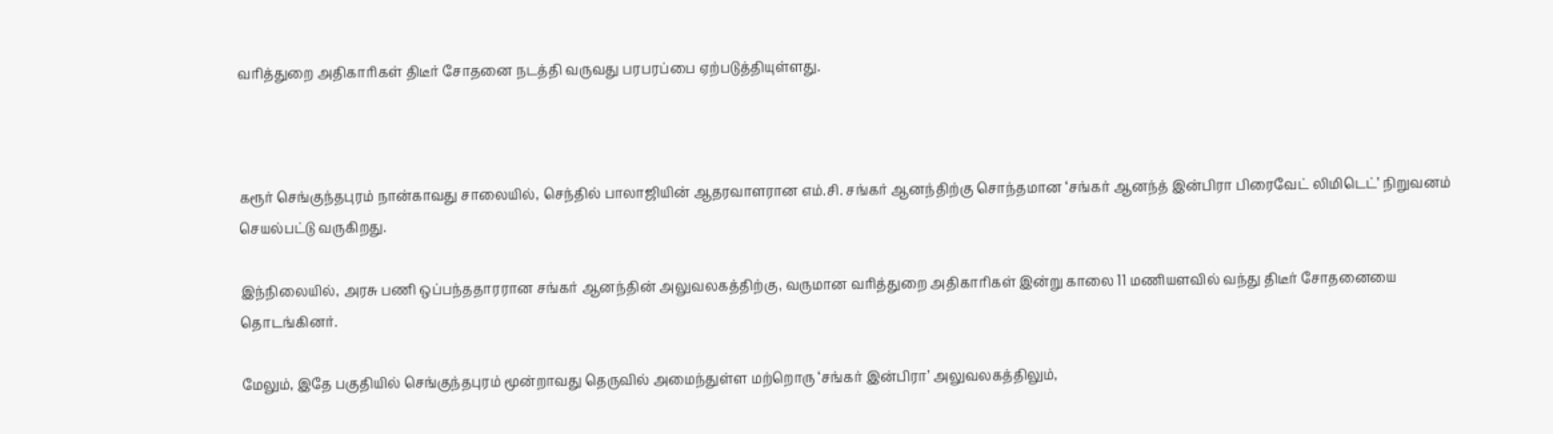வரித்துறை அதிகாரிகள் திடீர் சோதனை நடத்தி வருவது பரபரப்பை ஏற்படுத்தியுள்ளது.



கரூர் செங்குந்தபுரம் நான்காவது சாலையில், செந்தில் பாலாஜியின் ஆதரவாளரான எம்.சி. சங்கர் ஆனந்திற்கு சொந்தமான ‘சங்கர் ஆனந்த் இன்பிரா பிரைவேட் லிமிடெட்’ நிறுவனம் செயல்பட்டு வருகிறது.

இந்நிலையில், அரசு பணி ஒப்பந்ததாரரான சங்கர் ஆனந்தின் அலுவலகத்திற்கு, வருமான வரித்துறை அதிகாரிகள் இன்று காலை 11 மணியளவில் வந்து திடீர் சோதனையை தொடங்கினர்.

மேலும், இதே பகுதியில் செங்குந்தபுரம் மூன்றாவது தெருவில் அமைந்துள்ள மற்றொரு ‘சங்கர் இன்பிரா’ அலுவலகத்திலும்,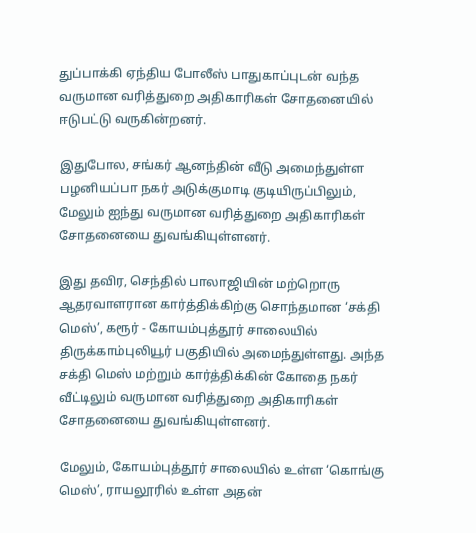துப்பாக்கி ஏந்திய போலீஸ் பாதுகாப்புடன் வந்த வருமான வரித்துறை அதிகாரிகள் சோதனையில் ஈடுபட்டு வருகின்றனர்.

இதுபோல, சங்கர் ஆனந்தின் வீடு அமைந்துள்ள பழனியப்பா நகர் அடுக்குமாடி குடியிருப்பிலும், மேலும் ஐந்து வருமான வரித்துறை அதிகாரிகள் சோதனையை துவங்கியுள்ளனர்.

இது தவிர, செந்தில் பாலாஜியின் மற்றொரு ஆதரவாளரான கார்த்திக்கிற்கு சொந்தமான ‘சக்தி மெஸ்’, கரூர் - கோயம்புத்தூர் சாலையில் திருக்காம்புலியூர் பகுதியில் அமைந்துள்ளது. அந்த சக்தி மெஸ் மற்றும் கார்த்திக்கின் கோதை நகர் வீட்டிலும் வருமான வரித்துறை அதிகாரிகள் சோதனையை துவங்கியுள்ளனர்.

மேலும், கோயம்புத்தூர் சாலையில் உள்ள ‘கொங்கு மெஸ்’, ராயலூரில் உள்ள அதன்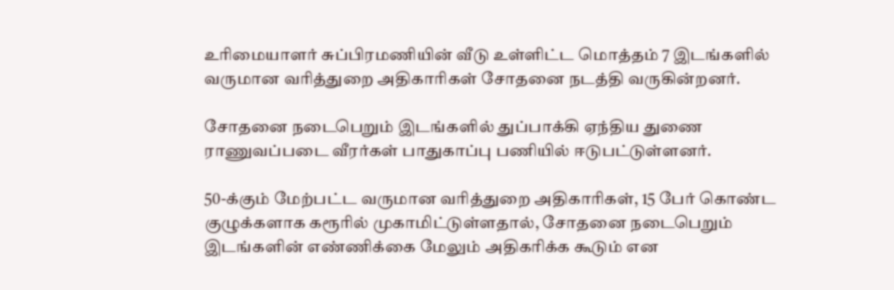உரிமையாளர் சுப்பிரமணியின் வீடு உள்ளிட்ட மொத்தம் 7 இடங்களில் வருமான வரித்துறை அதிகாரிகள் சோதனை நடத்தி வருகின்றனர்.

சோதனை நடைபெறும் இடங்களில் துப்பாக்கி ஏந்திய துணை ராணுவப்படை வீரர்கள் பாதுகாப்பு பணியில் ஈடுபட்டுள்ளனர்.

50-க்கும் மேற்பட்ட வருமான வரித்துறை அதிகாரிகள், 15 பேர் கொண்ட குழுக்களாக கரூரில் முகாமிட்டுள்ளதால், சோதனை நடைபெறும் இடங்களின் எண்ணிக்கை மேலும் அதிகரிக்க கூடும் என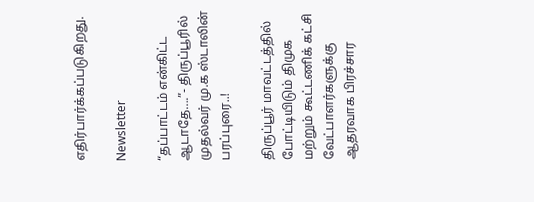எதிர்பார்க்கப்படுகிறது.

Newsletter

“தப்பாட்டம் என்கிட்ட ஆடாதே….”- திருப்பூரில் முதல்வர் மு.க ஸ்டாலின் பரப்புரை..!

திருப்பூர் மாவட்டத்தில் போட்டியிடும் திமுக மற்றும் கூட்டணிக் கட்சி வேட்பாளர்களுக்கு ஆதரவாக பிரச்சார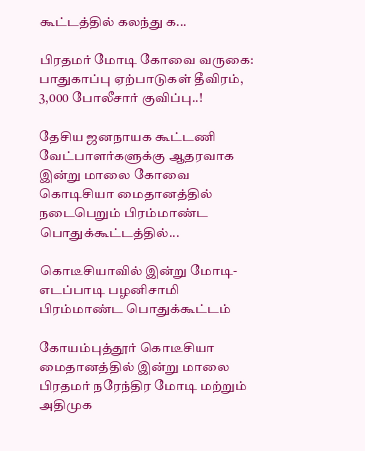கூட்டத்தில் கலந்து க...

பிரதமர் மோடி கோவை வருகை: பாதுகாப்பு ஏற்பாடுகள் தீவிரம், 3,000 போலீசார் குவிப்பு..!

தேசிய ஜனநாயக கூட்டணி வேட்பாளர்களுக்கு ஆதரவாக இன்று மாலை கோவை கொடிசியா மைதானத்தில் நடைபெறும் பிரம்மாண்ட பொதுக்கூட்டத்தில்...

கொடீசியாவில் இன்று மோடி-எடப்பாடி பழனிசாமி பிரம்மாண்ட பொதுக்கூட்டம்

கோயம்புத்தூர் கொடீசியா மைதானத்தில் இன்று மாலை பிரதமர் நரேந்திர மோடி மற்றும் அதிமுக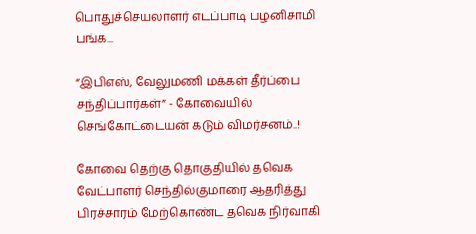பொதுச்செயலாளர் எடப்பாடி பழனிசாமி பங்க...

“இபிஎஸ், வேலுமணி மக்கள் தீர்ப்பை சந்திப்பார்கள்” - கோவையில் செங்கோட்டையன் கடும் விமர்சனம்..!

கோவை தெற்கு தொகுதியில் தவெக வேட்பாளர் செந்தில்குமாரை ஆதரித்து பிரச்சாரம் மேற்கொண்ட தவெக நிர்வாகி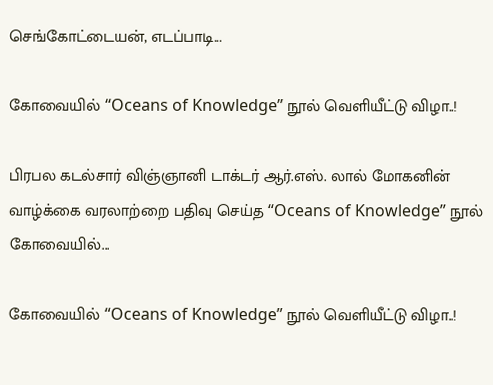செங்கோட்டையன், எடப்பாடி...

கோவையில் “Oceans of Knowledge” நூல் வெளியீட்டு விழா..!

பிரபல கடல்சார் விஞ்ஞானி டாக்டர் ஆர்.எஸ். லால் மோகனின் வாழ்க்கை வரலாற்றை பதிவு செய்த “Oceans of Knowledge” நூல் கோவையில்...

கோவையில் “Oceans of Knowledge” நூல் வெளியீட்டு விழா..!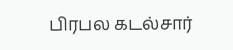பிரபல கடல்சார்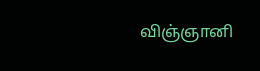விஞ்ஞானி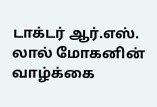டாக்டர் ஆர்.எஸ். லால் மோகனின் வாழ்க்கை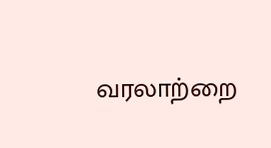வரலாற்றை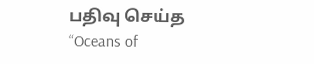பதிவு செய்த “Oceans of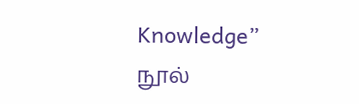Knowledge” நூல்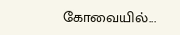கோவையில்...